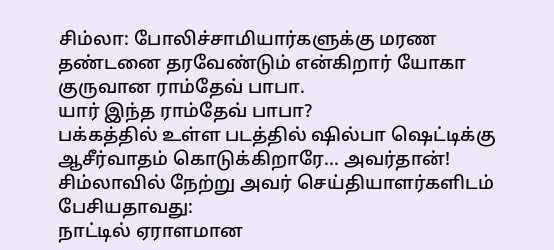சிம்லா: போலிச்சாமியார்களுக்கு மரண தண்டனை தரவேண்டும் என்கிறார் யோகா குருவான ராம்தேவ் பாபா.
யார் இந்த ராம்தேவ் பாபா?
பக்கத்தில் உள்ள படத்தில் ஷில்பா ஷெட்டிக்கு ஆசீர்வாதம் கொடுக்கிறாரே... அவர்தான்!
சிம்லாவில் நேற்று அவர் செய்தியாளர்களிடம் பேசியதாவது:
நாட்டில் ஏராளமான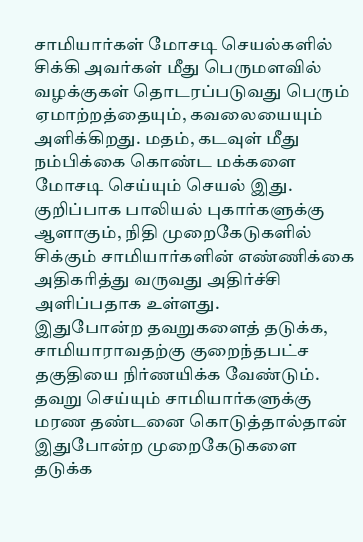சாமியார்கள் மோசடி செயல்களில் சிக்கி அவர்கள் மீது பெருமளவில் வழக்குகள் தொடரப்படுவது பெரும் ஏமாற்றத்தையும், கவலையையும் அளிக்கிறது. மதம், கடவுள் மீது நம்பிக்கை கொண்ட மக்களை மோசடி செய்யும் செயல் இது.
குறிப்பாக பாலியல் புகார்களுக்கு ஆளாகும், நிதி முறைகேடுகளில் சிக்கும் சாமியார்களின் எண்ணிக்கை அதிகரித்து வருவது அதிர்ச்சி அளிப்பதாக உள்ளது.
இதுபோன்ற தவறுகளைத் தடுக்க, சாமியாராவதற்கு குறைந்தபட்ச தகுதியை நிர்ணயிக்க வேண்டும்.
தவறு செய்யும் சாமியார்களுக்கு மரண தண்டனை கொடுத்தால்தான் இதுபோன்ற முறைகேடுகளை தடுக்க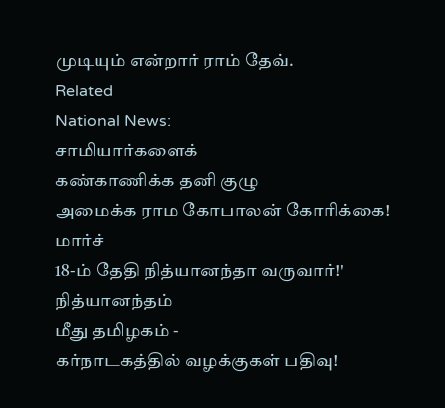முடியும் என்றார் ராம் தேவ்.
Related
National News:
சாமியார்களைக்
கண்காணிக்க தனி குழு
அமைக்க ராம கோபாலன் கோரிக்கை!
மார்ச்
18-ம் தேதி நித்யானந்தா வருவார்!'
நித்யானந்தம்
மீது தமிழகம் -
கர்நாடகத்தில் வழக்குகள் பதிவு!